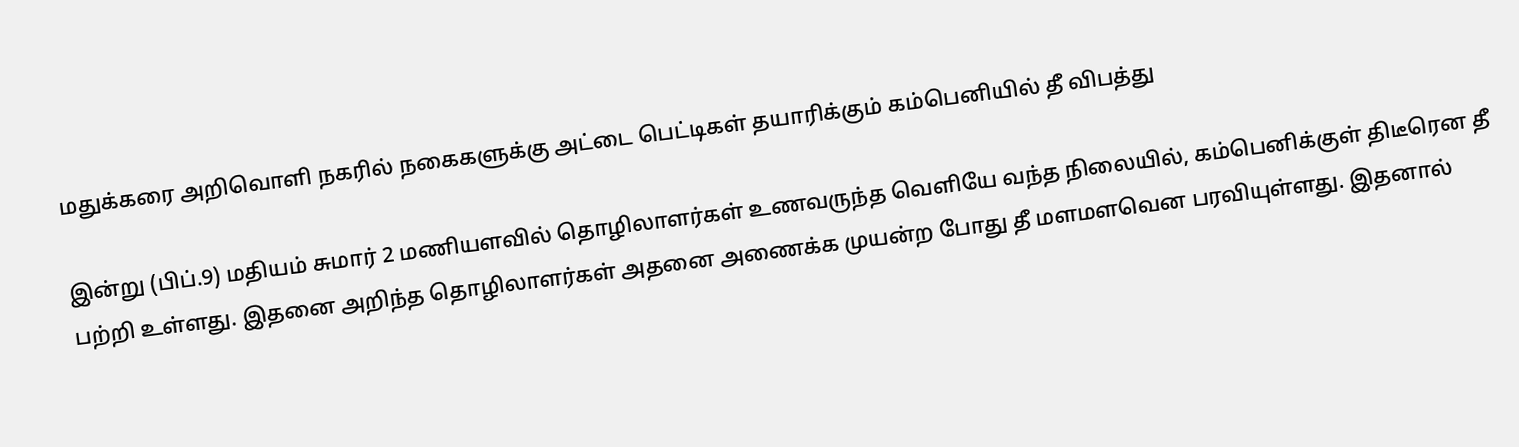மதுக்கரை அறிவொளி நகரில் நகைகளுக்கு அட்டை பெட்டிகள் தயாரிக்கும் கம்பெனியில் தீ விபத்து

இன்று (பிப்.9) மதியம் சுமார் 2 மணியளவில் தொழிலாளர்கள் உணவருந்த வெளியே வந்த நிலையில், கம்பெனிக்குள் திடீரென தீ பற்றி உள்ளது. இதனை அறிந்த தொழிலாளர்கள் அதனை அணைக்க முயன்ற போது தீ மளமளவென பரவியுள்ளது. இதனால்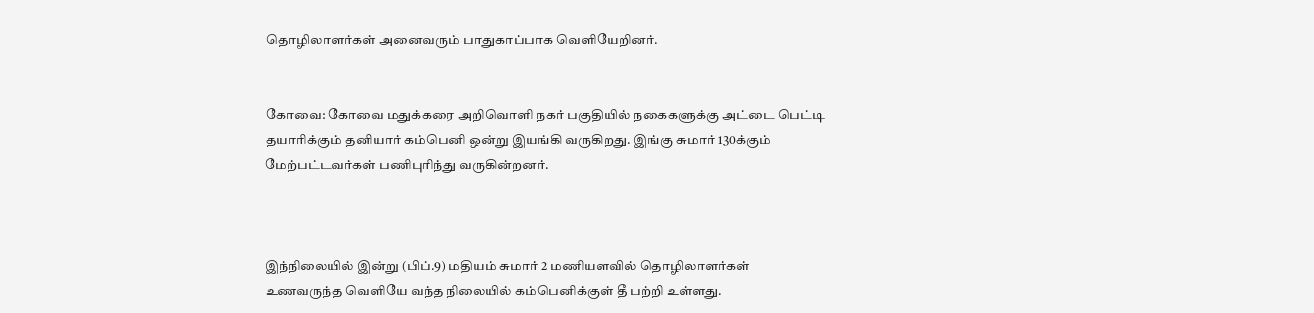தொழிலாளர்கள் அனைவரும் பாதுகாப்பாக வெளியேறினர்.


கோவை: கோவை மதுக்கரை அறிவொளி நகர் பகுதியில் நகைகளுக்கு அட்டை பெட்டி தயாரிக்கும் தனியார் கம்பெனி ஒன்று இயங்கி வருகிறது. இங்கு சுமார் 130க்கும் மேற்பட்டவர்கள் பணிபுரிந்து வருகின்றனர்.



இந்நிலையில் இன்று (பிப்.9) மதியம் சுமார் 2 மணியளவில் தொழிலாளர்கள் உணவருந்த வெளியே வந்த நிலையில் கம்பெனிக்குள் தீ பற்றி உள்ளது.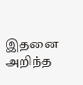இதனை அறிந்த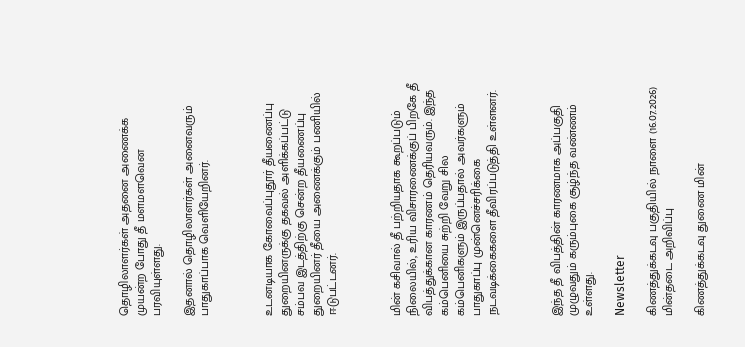தொழிலாளர்கள் அதனை அணைக்க முயன்ற போது தீ மளமளவென பரவியுள்ளது.

இதனால் தொழிலாளர்கள் அனைவரும் பாதுகாப்பாக வெளியேறினர்.



உடனடியாக கோவைப்புதூர் தீயணைப்பு துறையினருக்கு தகவல் அளிக்கப்பட்டு சம்பவ இடத்திற்கு சென்ற தீயணைப்பு துறையினர் தீயை அணைக்கும் பணியில் ஈடுபட்டனர்.



மின் கசிவால் தீ பற்றியதாக கூறப்படும் நிலையில், உரிய விசாரணைக்குப் பிறகே தீ விபத்துக்கான காரணம் தெரியவரும். இந்த கம்பெனியை சுற்றி வேறு சில கம்பெனிகளும் இருப்பதால் அவர்களும் பாதுகாப்பு முன்னெச்சரிக்கை நடவடிக்கைகளை தீவிரப்படுத்தி உள்ளனர்.



இந்த தீ விபத்தின் காரணமாக அப்பகுதி முழுவதும் கரும்புகை சூழ்ந்த வண்ணம் உள்ளது.

Newsletter

கிணத்துக்கடவு பகுதியில் நாளை (16.07.2026) மின்தடை அறிவிப்பு

கிணத்துக்கடவு துணை மின்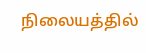நிலையத்தில்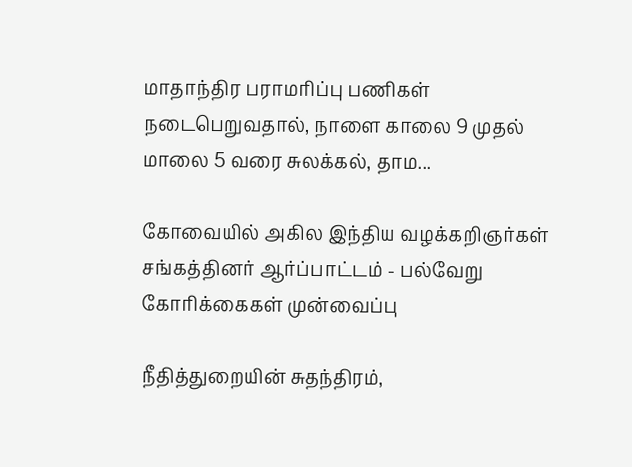மாதாந்திர பராமரிப்பு பணிகள் நடைபெறுவதால், நாளை காலை 9 முதல் மாலை 5 வரை சுலக்கல், தாம...

கோவையில் அகில இந்திய வழக்கறிஞர்கள் சங்கத்தினர் ஆர்ப்பாட்டம் - பல்வேறு கோரிக்கைகள் முன்வைப்பு

நீதித்துறையின் சுதந்திரம்,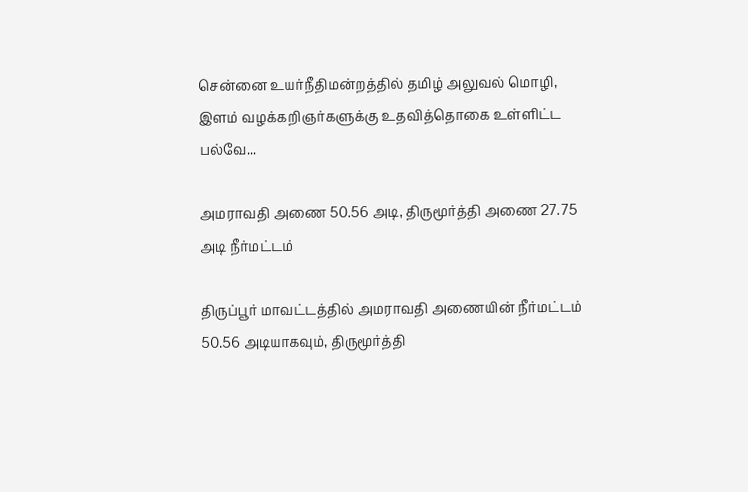சென்னை உயர்நீதிமன்றத்தில் தமிழ் அலுவல் மொழி, இளம் வழக்கறிஞர்களுக்கு உதவித்தொகை உள்ளிட்ட பல்வே...

அமராவதி அணை 50.56 அடி, திருமூர்த்தி அணை 27.75 அடி நீர்மட்டம்

திருப்பூர் மாவட்டத்தில் அமராவதி அணையின் நீர்மட்டம் 50.56 அடியாகவும், திருமூர்த்தி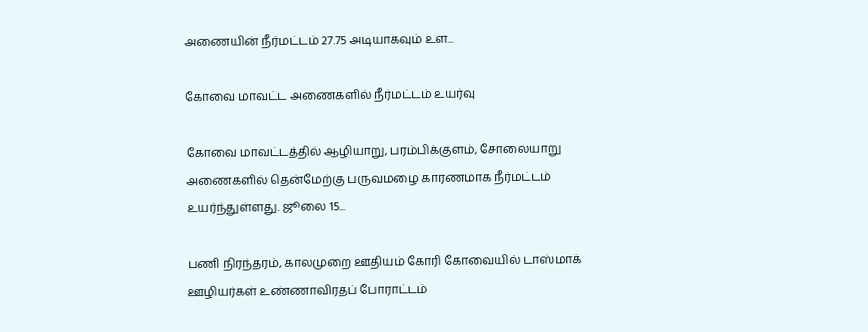அணையின் நீர்மட்டம் 27.75 அடியாகவும் உள...

கோவை மாவட்ட அணைகளில் நீர்மட்டம் உயர்வு

கோவை மாவட்டத்தில் ஆழியாறு, பரம்பிக்குளம், சோலையாறு அணைகளில் தென்மேற்கு பருவமழை காரணமாக நீர்மட்டம் உயர்ந்துள்ளது. ஜூலை 15...

பணி நிரந்தரம், காலமுறை ஊதியம் கோரி கோவையில் டாஸ்மாக் ஊழியர்கள் உண்ணாவிரதப் போராட்டம்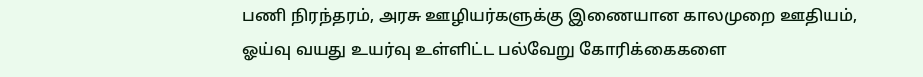பணி நிரந்தரம், அரசு ஊழியர்களுக்கு இணையான காலமுறை ஊதியம், ஓய்வு வயது உயர்வு உள்ளிட்ட பல்வேறு கோரிக்கைகளை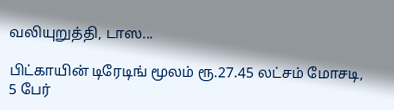வலியுறுத்தி, டாஸ...

பிட்காயின் டிரேடிங் மூலம் ரூ.27.45 லட்சம் மோசடி, 5 பேர்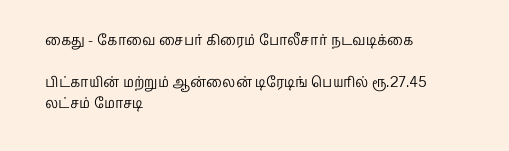கைது - கோவை சைபர் கிரைம் போலீசார் நடவடிக்கை

பிட்காயின் மற்றும் ஆன்லைன் டிரேடிங் பெயரில் ரூ.27.45 லட்சம் மோசடி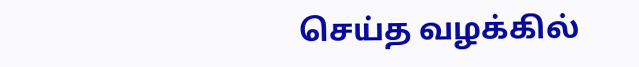செய்த வழக்கில்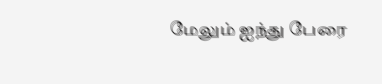மேலும் ஐந்து பேரை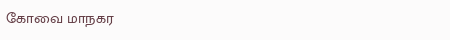கோவை மாநகர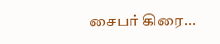சைபர் கிரை...